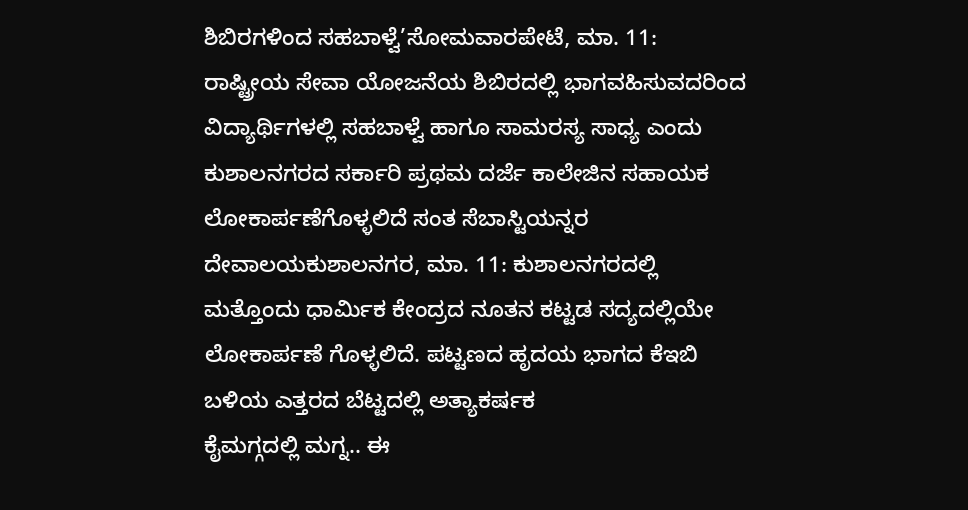ಶಿಬಿರಗಳಿಂದ ಸಹಬಾಳ್ವೆ’ಸೋಮವಾರಪೇಟೆ, ಮಾ. 11: ರಾಷ್ಟ್ರೀಯ ಸೇವಾ ಯೋಜನೆಯ ಶಿಬಿರದಲ್ಲಿ ಭಾಗವಹಿಸುವದರಿಂದ ವಿದ್ಯಾರ್ಥಿಗಳಲ್ಲಿ ಸಹಬಾಳ್ವೆ ಹಾಗೂ ಸಾಮರಸ್ಯ ಸಾಧ್ಯ ಎಂದು ಕುಶಾಲನಗರದ ಸರ್ಕಾರಿ ಪ್ರಥಮ ದರ್ಜೆ ಕಾಲೇಜಿನ ಸಹಾಯಕ
ಲೋಕಾರ್ಪಣೆಗೊಳ್ಳಲಿದೆ ಸಂತ ಸೆಬಾಸ್ಟಿಯನ್ನರ ದೇವಾಲಯಕುಶಾಲನಗರ, ಮಾ. 11: ಕುಶಾಲನಗರದಲ್ಲಿ ಮತ್ತೊಂದು ಧಾರ್ಮಿಕ ಕೇಂದ್ರದ ನೂತನ ಕಟ್ಟಡ ಸದ್ಯದಲ್ಲಿಯೇ ಲೋಕಾರ್ಪಣೆ ಗೊಳ್ಳಲಿದೆ. ಪಟ್ಟಣದ ಹೃದಯ ಭಾಗದ ಕೆಇಬಿ ಬಳಿಯ ಎತ್ತರದ ಬೆಟ್ಟದಲ್ಲಿ ಅತ್ಯಾಕರ್ಷಕ
ಕೈಮಗ್ಗದಲ್ಲಿ ಮಗ್ನ.. ಈ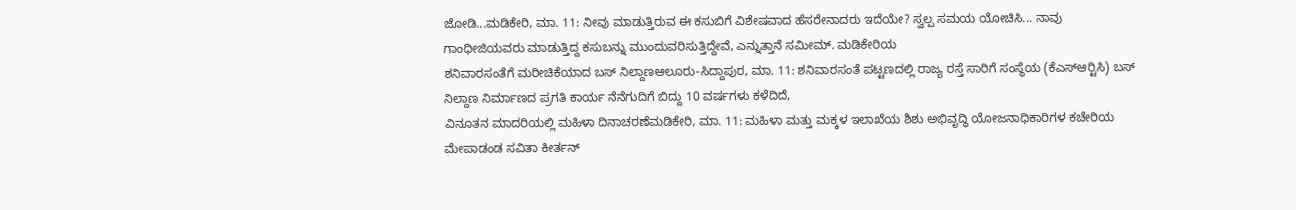ಜೋಡಿ...ಮಡಿಕೇರಿ, ಮಾ. 11: ನೀವು ಮಾಡುತ್ತಿರುವ ಈ ಕಸುಬಿಗೆ ವಿಶೇಷವಾದ ಹೆಸರೇನಾದರು ಇದೆಯೇ? ಸ್ವಲ್ಪ ಸಮಯ ಯೋಚಿಸಿ... ನಾವು ಗಾಂಧೀಜಿಯವರು ಮಾಡುತ್ತಿದ್ದ ಕಸುಬನ್ನು ಮುಂದುವರಿಸುತ್ತಿದ್ದೇವೆ, ಎನ್ನುತ್ತಾನೆ ಸಮೀಮ್. ಮಡಿಕೇರಿಯ
ಶನಿವಾರಸಂತೆಗೆ ಮರೀಚಿಕೆಯಾದ ಬಸ್ ನಿಲ್ದಾಣಆಲೂರು-ಸಿದ್ದಾಪುರ, ಮಾ. 11: ಶನಿವಾರಸಂತೆ ಪಟ್ಟಣದಲ್ಲಿ ರಾಜ್ಯ ರಸ್ತೆ ಸಾರಿಗೆ ಸಂಸ್ಥೆಯ (ಕೆಎಸ್‍ಆರ್‍ಟಿಸಿ) ಬಸ್ ನಿಲ್ದಾಣ ನಿರ್ಮಾಣದ ಪ್ರಗತಿ ಕಾರ್ಯ ನೆನೆಗುದಿಗೆ ಬಿದ್ದು 10 ವರ್ಷಗಳು ಕಳೆದಿದೆ,
ವಿನೂತನ ಮಾದರಿಯಲ್ಲಿ ಮಹಿಳಾ ದಿನಾಚರಣೆಮಡಿಕೇರಿ, ಮಾ. 11: ಮಹಿಳಾ ಮತ್ತು ಮಕ್ಕಳ ಇಲಾಖೆಯ ಶಿಶು ಅಭಿವೃದ್ಧಿ ಯೋಜನಾಧಿಕಾರಿಗಳ ಕಚೇರಿಯ ಮೇಪಾಡಂಡ ಸವಿತಾ ಕೀರ್ತನ್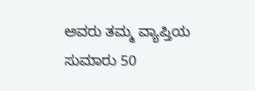ಅವರು ತಮ್ಮ ವ್ಯಾಪ್ತಿಯ ಸುಮಾರು 50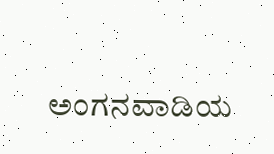ಅಂಗನವಾಡಿಯ